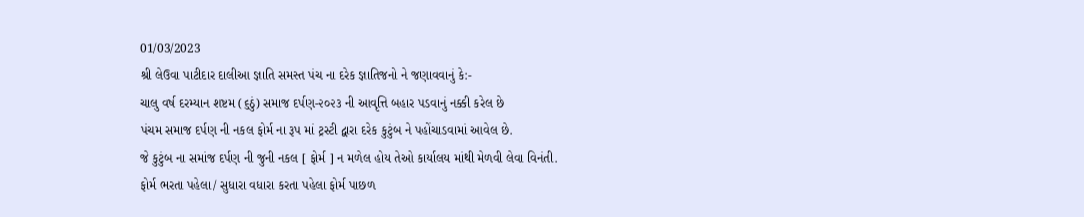01/03/2023
શ્રી લેઉવા પાટીદાર દાલીઆ જ્ઞાતિ સમસ્ત પંચ ના દરેક જ્ઞાતિજનો ને જણાવવાનું કે:-
ચાલુ વર્ષ દરમ્યાન શષ્ટમ (૬ઠું) સમાજ દર્પણ-૨૦૨૩ ની આવૃત્તિ બહાર પડવાનું નક્કી કરેલ છે
પંચમ સમાજ દર્પણ ની નકલ ફોર્મ ના રૂપ માં ટ્રસ્ટી દ્વારા દરેક કુટુંબ ને પહોંચાડવામાં આવેલ છે.
જે કુટુંબ ના સમાંજ દર્પણ ની જુની નકલ [ ફોર્મ ] ન મળેલ હોય તેઓ કાર્યાલય માંથી મેળવી લેવા વિનંતી.
ફોર્મ ભરતા પહેલા/ સુધારા વધારા કરતા પહેલા ફોર્મ પાછળ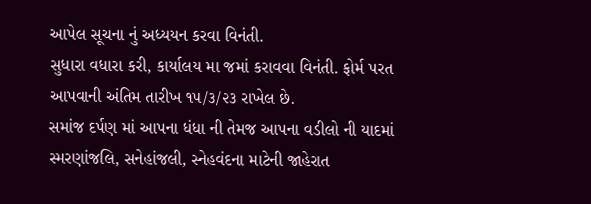આપેલ સૂચના નું અધ્યયન કરવા વિનંતી.
સુધારા વધારા કરી, કાર્યાલય મા જમાં કરાવવા વિનંતી. ફોર્મ પરત આપવાની અંતિમ તારીખ ૧૫/૩/૨૩ રાખેલ છે.
સમાંજ દર્પણ માં આપના ધંધા ની તેમજ આપના વડીલો ની યાદમાં સ્મરણાંજલિ, સનેહાંજલી, સ્નેહવંદના માટેની જાહેરાત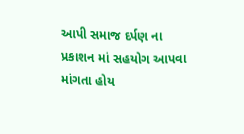આપી સમાજ દર્પણ ના પ્રકાશન માં સહયોગ આપવા માંગતા હોય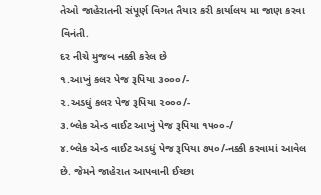તેઓ જાહેરાતની સંપૂર્ણ વિગત તૈયાર કરી કાર્યાલય મા જાણ કરવા વિનંતી.
દર નીચે મુજબ નક્કી કરેલ છે
૧.આખું કલર પેજ રૂપિયા ૩૦૦૦/-
૨.અડધું કલર પેજ રૂપિયા ૨૦૦૦/-
૩.બ્લેક એન્ડ વાઈટ આખું પેજ રૂપિયા ૧૫૦૦-/
૪.બ્લેક એન્ડ વાઈટ અડધું પેજ રૂપિયા ૭૫૦/-નક્કી કરવામાં આવેલ છે. જેમને જાહેરાત આપવાની ઈચ્છા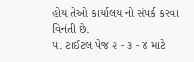હોય તેઓ કાર્યાલય નો સંપર્ક કરવા વિનંતી છે.
૫. ટાઈટલ પેજ ૨ - ૩ - ૪ માટે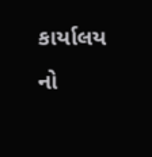કાર્યાલય નો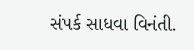સંપર્ક સાધવા વિનંતી.